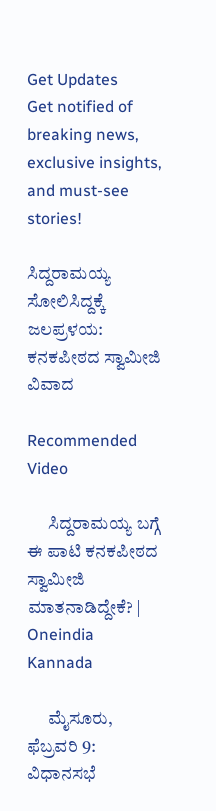Get Updates
Get notified of breaking news, exclusive insights, and must-see stories!

ಸಿದ್ದರಾಮಯ್ಯ ಸೋಲಿಸಿದ್ದಕ್ಕೆ ಜಲಪ್ರಳಯ: ಕನಕಪೀಠದ ಸ್ವಾಮೀಜಿ ವಿವಾದ

Recommended Video

      ಸಿದ್ದರಾಮಯ್ಯ ಬಗ್ಗೆ ಈ ಪಾಟಿ ಕನಕಪೀಠದ ಸ್ವಾಮೀಜಿ ಮಾತನಾಡಿದ್ದೇಕೆ? | Oneindia Kannada

      ಮೈಸೂರು, ಫೆಬ್ರವರಿ 9: ವಿಧಾನಸಭೆ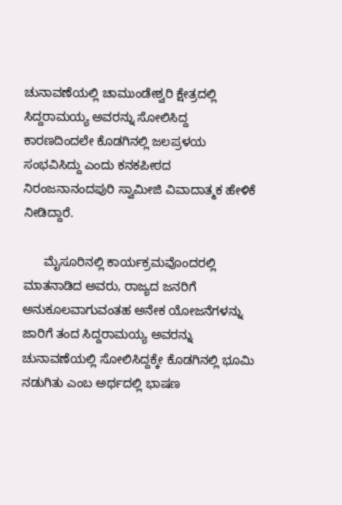ಚುನಾವಣೆಯಲ್ಲಿ ಚಾಮುಂಡೇಶ್ವರಿ ಕ್ಷೇತ್ರದಲ್ಲಿ ಸಿದ್ದರಾಮಯ್ಯ ಅವರನ್ನು ಸೋಲಿಸಿದ್ದ ಕಾರಣದಿಂದಲೇ ಕೊಡಗಿನಲ್ಲಿ ಜಲಪ್ರಳಯ ಸಂಭವಿಸಿದ್ದು ಎಂದು ಕನಕಪೀಠದ ನಿರಂಜನಾನಂದಪುರಿ ಸ್ವಾಮೀಜಿ ವಿವಾದಾತ್ಮಕ ಹೇಳಿಕೆ ನೀಡಿದ್ದಾರೆ.

      ಮೈಸೂರಿನಲ್ಲಿ ಕಾರ್ಯಕ್ರಮವೊಂದರಲ್ಲಿ ಮಾತನಾಡಿದ ಅವರು, ರಾಜ್ಯದ ಜನರಿಗೆ ಅನುಕೂಲವಾಗುವಂತಹ ಅನೇಕ ಯೋಜನೆಗಳನ್ನು ಜಾರಿಗೆ ತಂದ ಸಿದ್ದರಾಮಯ್ಯ ಅವರನ್ನು ಚುನಾವಣೆಯಲ್ಲಿ ಸೋಲಿಸಿದ್ದಕ್ಕೇ ಕೊಡಗಿನಲ್ಲಿ ಭೂಮಿ ನಡುಗಿತು ಎಂಬ ಅರ್ಥದಲ್ಲಿ ಭಾಷಣ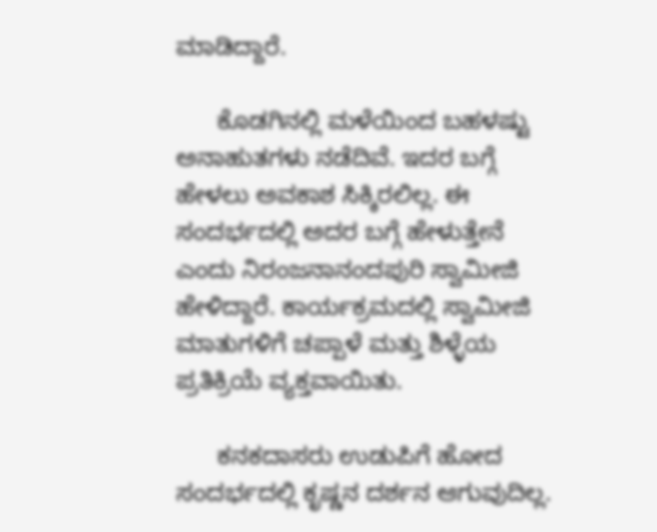ಮಾಡಿದ್ದಾರೆ.

      ಕೊಡಗಿನಲ್ಲಿ ಮಳೆಯಿಂದ ಬಹಳಷ್ಟು ಅನಾಹುತಗಳು ನಡೆದಿವೆ. ಇದರ ಬಗ್ಗೆ ಹೇಳಲು ಅವಕಾಶ ಸಿಕ್ಕಿರಲಿಲ್ಲ. ಈ ಸಂದರ್ಭದಲ್ಲಿ ಅದರ ಬಗ್ಗೆ ಹೇಳುತ್ತೇನೆ ಎಂದು ನಿರಂಜನಾನಂದಪುರಿ ಸ್ವಾಮೀಜಿ ಹೇಳಿದ್ದಾರೆ. ಕಾರ್ಯಕ್ರಮದಲ್ಲಿ ಸ್ವಾಮೀಜಿ ಮಾತುಗಳಿಗೆ ಚಪ್ಪಾಳೆ ಮತ್ತು ಶಿಳ್ಳೆಯ ಪ್ರತಿಕ್ರಿಯೆ ವ್ಯಕ್ತವಾಯಿತು.

      ಕನಕದಾಸರು ಉಡುಪಿಗೆ ಹೋದ ಸಂದರ್ಭದಲ್ಲಿ ಕೃಷ್ಣನ ದರ್ಶನ ಆಗುವುದಿಲ್ಲ.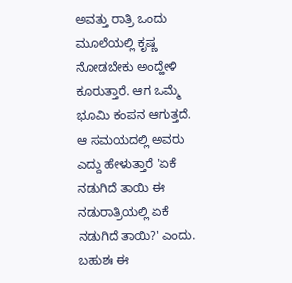ಅವತ್ತು ರಾತ್ರಿ ಒಂದು ಮೂಲೆಯಲ್ಲಿ ಕೃಷ್ಣ ನೋಡಬೇಕು ಅಂದ್ಹೇಳಿ ಕೂರುತ್ತಾರೆ. ಆಗ ಒಮ್ಮೆ ಭೂಮಿ ಕಂಪನ ಆಗುತ್ತದೆ. ಆ ಸಮಯದಲ್ಲಿ ಅವರು ಎದ್ದು ಹೇಳುತ್ತಾರೆ 'ಏಕೆ ನಡುಗಿದೆ ತಾಯಿ ಈ ನಡುರಾತ್ರಿಯಲ್ಲಿ ಏಕೆ ನಡುಗಿದೆ ತಾಯಿ?' ಎಂದು. ಬಹುಶಃ ಈ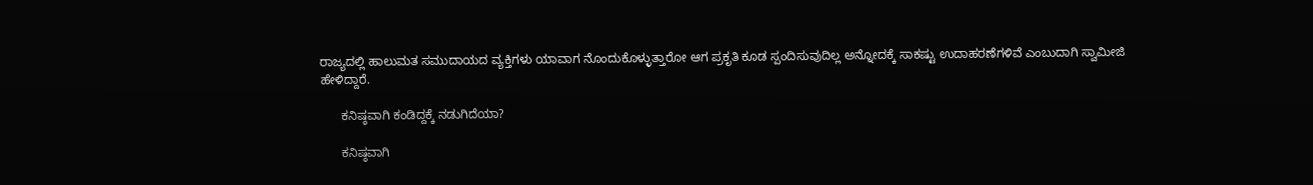ರಾಜ್ಯದಲ್ಲಿ ಹಾಲುಮತ ಸಮುದಾಯದ ವ್ಯಕ್ತಿಗಳು ಯಾವಾಗ ನೊಂದುಕೊಳ್ಳುತ್ತಾರೋ ಆಗ ಪ್ರಕೃತಿ ಕೂಡ ಸ್ಪಂದಿಸುವುದಿಲ್ಲ ಅನ್ನೋದಕ್ಕೆ ಸಾಕಷ್ಟು ಉದಾಹರಣೆಗಳಿವೆ ಎಂಬುದಾಗಿ ಸ್ವಾಮೀಜಿ ಹೇಳಿದ್ದಾರೆ.

      ಕನಿಷ್ಠವಾಗಿ ಕಂಡಿದ್ದಕ್ಕೆ ನಡುಗಿದೆಯಾ?

      ಕನಿಷ್ಠವಾಗಿ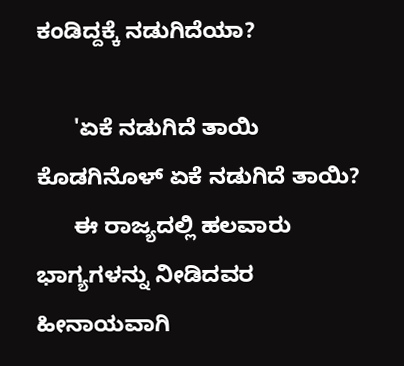ಕಂಡಿದ್ದಕ್ಕೆ ನಡುಗಿದೆಯಾ?

      'ಏಕೆ ನಡುಗಿದೆ ತಾಯಿ ಕೊಡಗಿನೊಳ್ ಏಕೆ ನಡುಗಿದೆ ತಾಯಿ?
      ಈ ರಾಜ್ಯದಲ್ಲಿ ಹಲವಾರು ಭಾಗ್ಯಗಳನ್ನು ನೀಡಿದವರ ಹೀನಾಯವಾಗಿ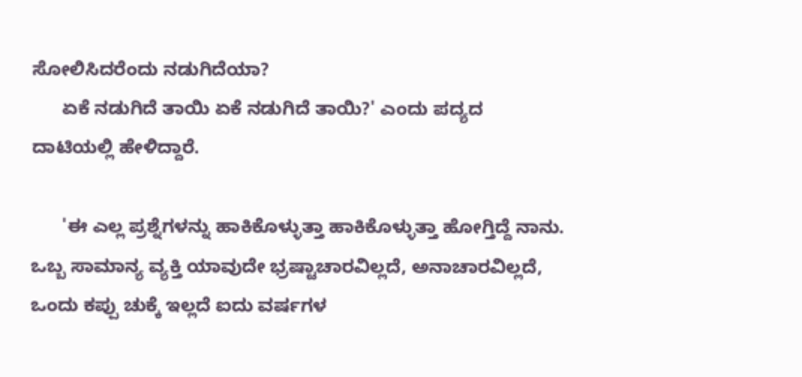ಸೋಲಿಸಿದರೆಂದು ನಡುಗಿದೆಯಾ?
      ಏಕೆ ನಡುಗಿದೆ ತಾಯಿ ಏಕೆ ನಡುಗಿದೆ ತಾಯಿ?' ಎಂದು ಪದ್ಯದ ದಾಟಿಯಲ್ಲಿ ಹೇಳಿದ್ದಾರೆ.

      'ಈ ಎಲ್ಲ ಪ್ರಶ್ನೆಗಳನ್ನು ಹಾಕಿಕೊಳ್ಳುತ್ತಾ ಹಾಕಿಕೊಳ್ಳುತ್ತಾ ಹೋಗ್ತಿದ್ದೆ ನಾನು. ಒಬ್ಬ ಸಾಮಾನ್ಯ ವ್ಯಕ್ತಿ ಯಾವುದೇ ಭ್ರಷ್ಟಾಚಾರವಿಲ್ಲದೆ, ಅನಾಚಾರವಿಲ್ಲದೆ, ಒಂದು ಕಪ್ಪು ಚುಕ್ಕೆ ಇಲ್ಲದೆ ಐದು ವರ್ಷಗಳ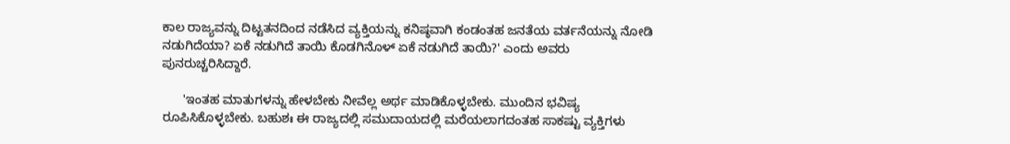ಕಾಲ ರಾಜ್ಯವನ್ನು ದಿಟ್ಟತನದಿಂದ ನಡೆಸಿದ ವ್ಯಕ್ತಿಯನ್ನು ಕನಿಷ್ಠವಾಗಿ ಕಂಡಂತಹ ಜನತೆಯ ವರ್ತನೆಯನ್ನು ನೋಡಿ ನಡುಗಿದೆಯಾ? ಏಕೆ ನಡುಗಿದೆ ತಾಯಿ ಕೊಡಗಿನೊಳ್ ಏಕೆ ನಡುಗಿದೆ ತಾಯಿ?' ಎಂದು ಅವರು ಪುನರುಚ್ಚರಿಸಿದ್ದಾರೆ.

      'ಇಂತಹ ಮಾತುಗಳನ್ನು ಹೇಳಬೇಕು ನೀವೆಲ್ಲ ಅರ್ಥ ಮಾಡಿಕೊಳ್ಳಬೇಕು. ಮುಂದಿನ ಭವಿಷ್ಯ ರೂಪಿಸಿಕೊಳ್ಳಬೇಕು. ಬಹುಶಃ ಈ ರಾಜ್ಯದಲ್ಲಿ ಸಮುದಾಯದಲ್ಲಿ ಮರೆಯಲಾಗದಂತಹ ಸಾಕಷ್ಟು ವ್ಯಕ್ತಿಗಳು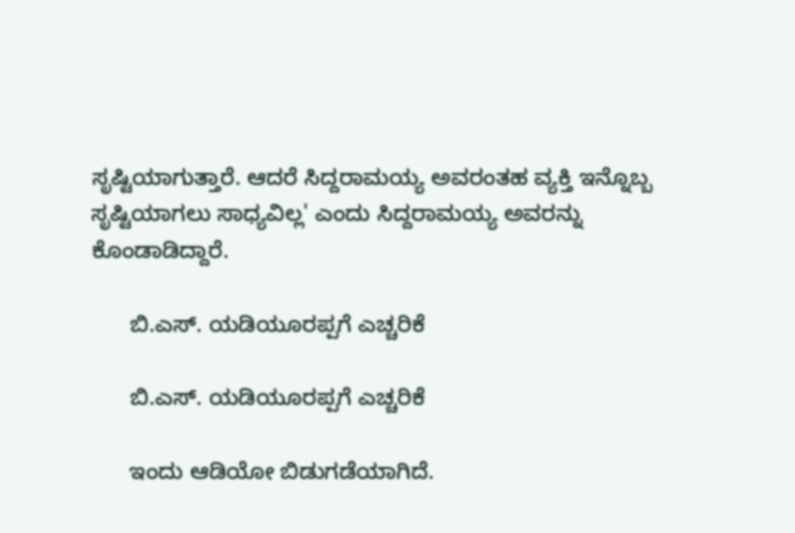ಸೃಷ್ಟಿಯಾಗುತ್ತಾರೆ. ಆದರೆ ಸಿದ್ದರಾಮಯ್ಯ ಅವರಂತಹ ವ್ಯಕ್ತಿ ಇನ್ನೊಬ್ಬ ಸೃಷ್ಟಿಯಾಗಲು ಸಾಧ್ಯವಿಲ್ಲ' ಎಂದು ಸಿದ್ದರಾಮಯ್ಯ ಅವರನ್ನು ಕೊಂಡಾಡಿದ್ದಾರೆ.

      ಬಿ.ಎಸ್. ಯಡಿಯೂರಪ್ಪಗೆ ಎಚ್ಚರಿಕೆ

      ಬಿ.ಎಸ್. ಯಡಿಯೂರಪ್ಪಗೆ ಎಚ್ಚರಿಕೆ

      ಇಂದು ಆಡಿಯೋ ಬಿಡುಗಡೆಯಾಗಿದೆ.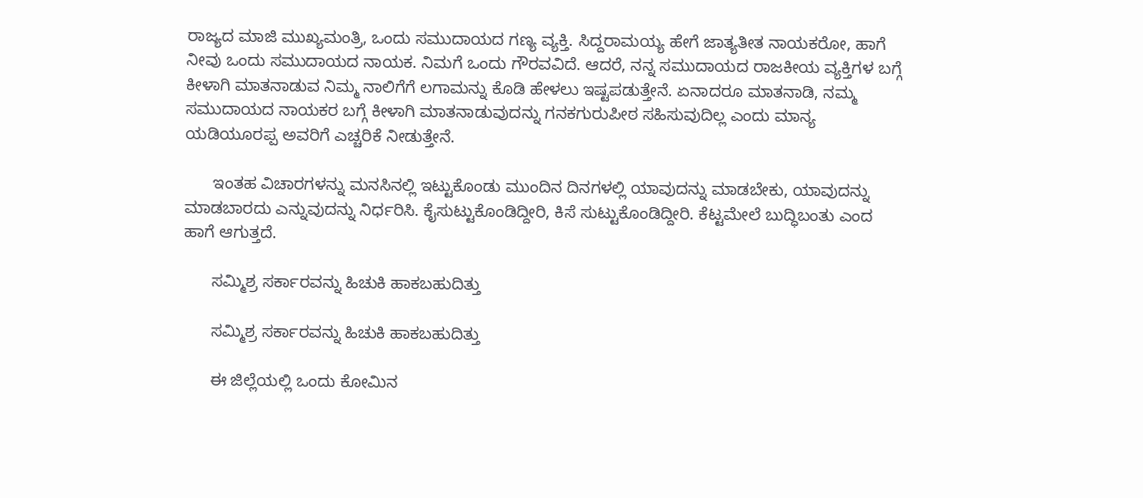ರಾಜ್ಯದ ಮಾಜಿ ಮುಖ್ಯಮಂತ್ರಿ, ಒಂದು ಸಮುದಾಯದ ಗಣ್ಯ ವ್ಯಕ್ತಿ. ಸಿದ್ದರಾಮಯ್ಯ ಹೇಗೆ ಜಾತ್ಯತೀತ ನಾಯಕರೋ, ಹಾಗೆ ನೀವು ಒಂದು ಸಮುದಾಯದ ನಾಯಕ. ನಿಮಗೆ ಒಂದು ಗೌರವವಿದೆ. ಆದರೆ, ನನ್ನ ಸಮುದಾಯದ ರಾಜಕೀಯ ವ್ಯಕ್ತಿಗಳ ಬಗ್ಗೆ ಕೀಳಾಗಿ ಮಾತನಾಡುವ ನಿಮ್ಮ ನಾಲಿಗೆಗೆ ಲಗಾಮನ್ನು ಕೊಡಿ ಹೇಳಲು ಇಷ್ಟಪಡುತ್ತೇನೆ. ಏನಾದರೂ ಮಾತನಾಡಿ, ನಮ್ಮ ಸಮುದಾಯದ ನಾಯಕರ ಬಗ್ಗೆ ಕೀಳಾಗಿ ಮಾತನಾಡುವುದನ್ನು ಗನಕಗುರುಪೀಠ ಸಹಿಸುವುದಿಲ್ಲ ಎಂದು ಮಾನ್ಯ ಯಡಿಯೂರಪ್ಪ ಅವರಿಗೆ ಎಚ್ಚರಿಕೆ ನೀಡುತ್ತೇನೆ.

      ಇಂತಹ ವಿಚಾರಗಳನ್ನು ಮನಸಿನಲ್ಲಿ ಇಟ್ಟುಕೊಂಡು ಮುಂದಿನ ದಿನಗಳಲ್ಲಿ ಯಾವುದನ್ನು ಮಾಡಬೇಕು, ಯಾವುದನ್ನು ಮಾಡಬಾರದು ಎನ್ನುವುದನ್ನು ನಿರ್ಧರಿಸಿ. ಕೈಸುಟ್ಟುಕೊಂಡಿದ್ದೀರಿ, ಕಿಸೆ ಸುಟ್ಟುಕೊಂಡಿದ್ದೀರಿ. ಕೆಟ್ಟಮೇಲೆ ಬುದ್ಧಿಬಂತು ಎಂದ ಹಾಗೆ ಆಗುತ್ತದೆ.

      ಸಮ್ಮಿಶ್ರ ಸರ್ಕಾರವನ್ನು ಹಿಚುಕಿ ಹಾಕಬಹುದಿತ್ತು

      ಸಮ್ಮಿಶ್ರ ಸರ್ಕಾರವನ್ನು ಹಿಚುಕಿ ಹಾಕಬಹುದಿತ್ತು

      ಈ ಜಿಲ್ಲೆಯಲ್ಲಿ ಒಂದು ಕೋಮಿನ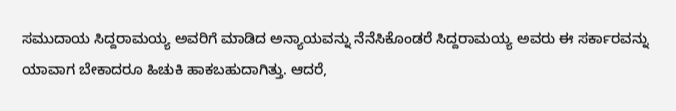ಸಮುದಾಯ ಸಿದ್ದರಾಮಯ್ಯ ಅವರಿಗೆ ಮಾಡಿದ ಅನ್ಯಾಯವನ್ನು ನೆನೆಸಿಕೊಂಡರೆ ಸಿದ್ದರಾಮಯ್ಯ ಅವರು ಈ ಸರ್ಕಾರವನ್ನು ಯಾವಾಗ ಬೇಕಾದರೂ ಹಿಚುಕಿ ಹಾಕಬಹುದಾಗಿತ್ತು. ಆದರೆ,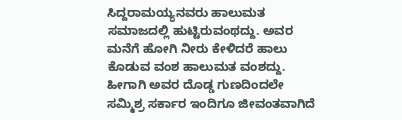ಸಿದ್ದರಾಮಯ್ಯನವರು ಹಾಲುಮತ ಸಮಾಜದಲ್ಲಿ ಹುಟ್ಟಿರುವಂಥದ್ದು. ಅವರ ಮನೆಗೆ ಹೋಗಿ ನೀರು ಕೇಳಿದರೆ ಹಾಲು ಕೊಡುವ ವಂಶ ಹಾಲುಮತ ವಂಶದ್ದು. ಹೀಗಾಗಿ ಅವರ ದೊಡ್ಡ ಗುಣದಿಂದಲೇ ಸಮ್ಮಿಶ್ರ ಸರ್ಕಾರ ಇಂದಿಗೂ ಜೀವಂತವಾಗಿದೆ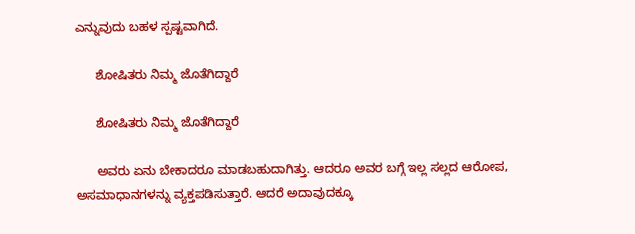ಎನ್ನುವುದು ಬಹಳ ಸ್ಪಷ್ಟವಾಗಿದೆ.

      ಶೋಷಿತರು ನಿಮ್ಮ ಜೊತೆಗಿದ್ದಾರೆ

      ಶೋಷಿತರು ನಿಮ್ಮ ಜೊತೆಗಿದ್ದಾರೆ

      ಅವರು ಏನು ಬೇಕಾದರೂ ಮಾಡಬಹುದಾಗಿತ್ತು. ಆದರೂ ಅವರ ಬಗ್ಗೆ ಇಲ್ಲ ಸಲ್ಲದ ಆರೋಪ, ಅಸಮಾಧಾನಗಳನ್ನು ವ್ಯಕ್ತಪಡಿಸುತ್ತಾರೆ. ಆದರೆ ಅದಾವುದಕ್ಕೂ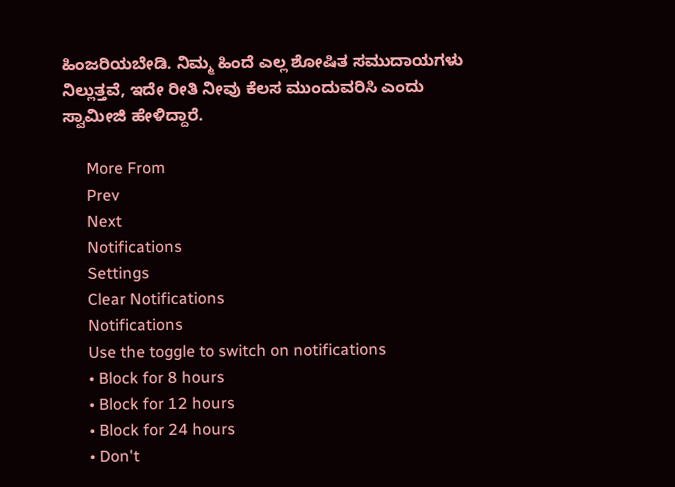ಹಿಂಜರಿಯಬೇಡಿ. ನಿಮ್ಮ ಹಿಂದೆ ಎಲ್ಲ ಶೋಷಿತ ಸಮುದಾಯಗಳು ನಿಲ್ಲುತ್ತವೆ, ಇದೇ ರೀತಿ ನೀವು ಕೆಲಸ ಮುಂದುವರಿಸಿ ಎಂದು ಸ್ವಾಮೀಜಿ ಹೇಳಿದ್ದಾರೆ.

      More From
      Prev
      Next
      Notifications
      Settings
      Clear Notifications
      Notifications
      Use the toggle to switch on notifications
      • Block for 8 hours
      • Block for 12 hours
      • Block for 24 hours
      • Don't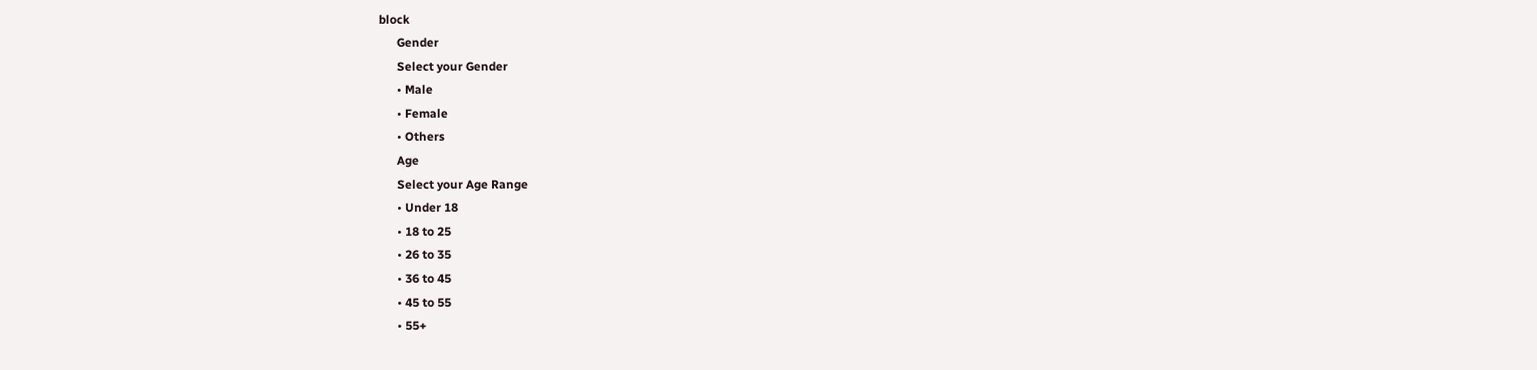block
      Gender
      Select your Gender
      • Male
      • Female
      • Others
      Age
      Select your Age Range
      • Under 18
      • 18 to 25
      • 26 to 35
      • 36 to 45
      • 45 to 55
      • 55+